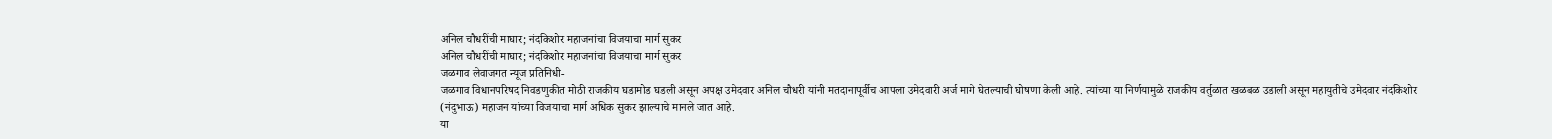अनिल चौधरींची माघार; नंदकिशोर महाजनांचा विजयाचा मार्ग सुकर
अनिल चौधरींची माघार; नंदकिशोर महाजनांचा विजयाचा मार्ग सुकर
जळगाव लेवाजगत न्यूज प्रतिनिधी-
जळगाव विधानपरिषद निवडणुकीत मोठी राजकीय घडामोड घडली असून अपक्ष उमेदवार अनिल चौधरी यांनी मतदानापूर्वीच आपला उमेदवारी अर्ज मागे घेतल्याची घोषणा केली आहे. त्यांच्या या निर्णयामुळे राजकीय वर्तुळात खळबळ उडाली असून महायुतीचे उमेदवार नंदकिशोर (नंदुभाऊ) महाजन यांच्या विजयाचा मार्ग अधिक सुकर झाल्याचे मानले जात आहे.
या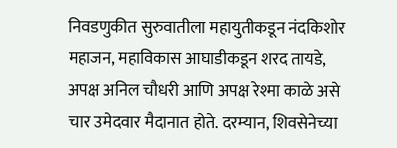निवडणुकीत सुरुवातीला महायुतीकडून नंदकिशोर महाजन, महाविकास आघाडीकडून शरद तायडे, अपक्ष अनिल चौधरी आणि अपक्ष रेश्मा काळे असे चार उमेदवार मैदानात होते. दरम्यान, शिवसेनेच्या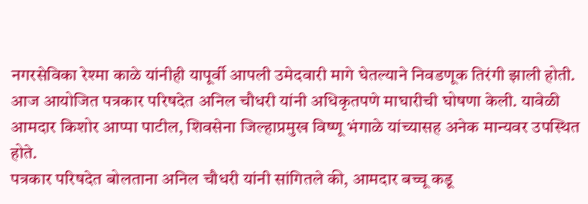नगरसेविका रेश्मा काळे यांनीही यापूर्वी आपली उमेदवारी मागे घेतल्याने निवडणूक तिरंगी झाली होती.
आज आयोजित पत्रकार परिषदेत अनिल चौधरी यांनी अधिकृतपणे माघारीची घोषणा केली. यावेळी आमदार किशोर आप्पा पाटील, शिवसेना जिल्हाप्रमुख विष्णू भंगाळे यांच्यासह अनेक मान्यवर उपस्थित होते.
पत्रकार परिषदेत बोलताना अनिल चौधरी यांनी सांगितले की, आमदार बच्चू कडू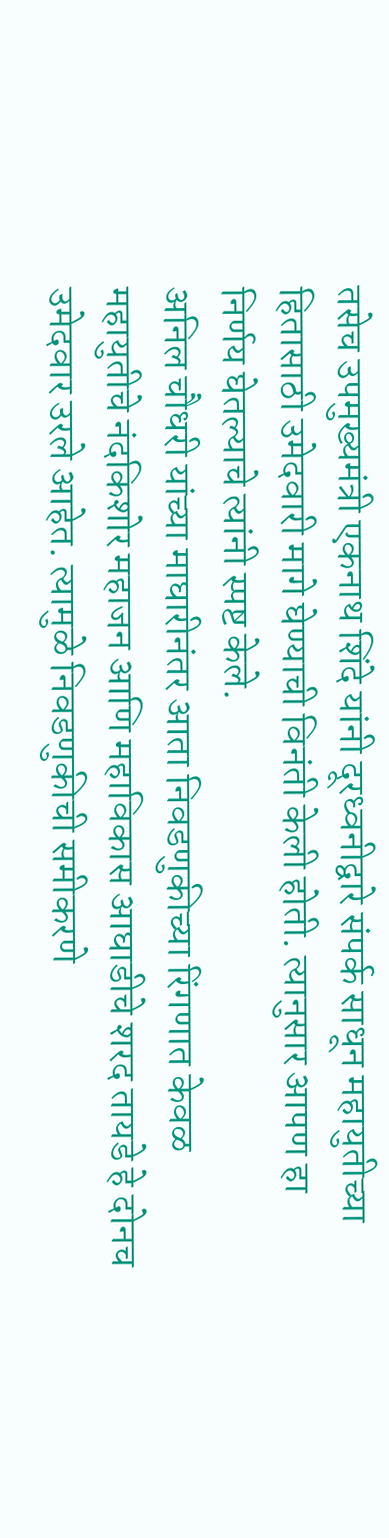तसेच उपमुख्यमंत्री एकनाथ शिंदे यांनी दूरध्वनीद्वारे संपर्क साधून महायुतीच्या हितासाठी उमेदवारी मागे घेण्याची विनंती केली होती. त्यानुसार आपण हा निर्णय घेतल्याचे त्यांनी स्पष्ट केले.
अनिल चौधरी यांच्या माघारीनंतर आता निवडणुकीच्या रिंगणात केवळ महायुतीचे नंदकिशोर महाजन आणि महाविकास आघाडीचे शरद तायडे हे दोनच उमेदवार उरले आहेत. त्यामुळे निवडणुकीची समीकरणे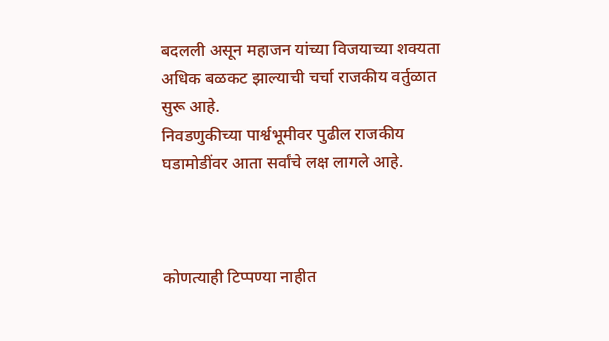बदलली असून महाजन यांच्या विजयाच्या शक्यता अधिक बळकट झाल्याची चर्चा राजकीय वर्तुळात सुरू आहे.
निवडणुकीच्या पार्श्वभूमीवर पुढील राजकीय घडामोडींवर आता सर्वांचे लक्ष लागले आहे.



कोणत्याही टिप्पण्या नाहीत